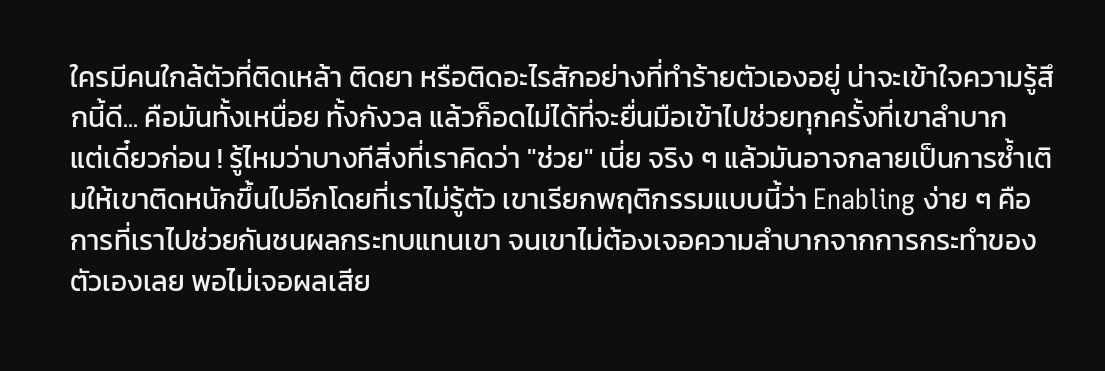ใครมีคนใกล้ตัวที่ติดเหล้า ติดยา หรือติดอะไรสักอย่างที่ทำร้ายตัวเองอยู่ น่าจะเข้าใจความรู้สึกนี้ดี... คือมันทั้งเหนื่อย ทั้งกังวล แล้วก็อดไม่ได้ที่จะยื่นมือเข้าไปช่วยทุกครั้งที่เขาลำบาก
แต่เดี๋ยวก่อน ! รู้ไหมว่าบางทีสิ่งที่เราคิดว่า "ช่วย" เนี่ย จริง ๆ แล้วมันอาจกลายเป็นการซ้ำเติมให้เขาติดหนักขึ้นไปอีกโดยที่เราไม่รู้ตัว เขาเรียกพฤติกรรมแบบนี้ว่า Enabling ง่าย ๆ คือการที่เราไปช่วยกันชนผลกระทบแทนเขา จนเขาไม่ต้องเจอความลำบากจากการกระทำของตัวเองเลย พอไม่เจอผลเสีย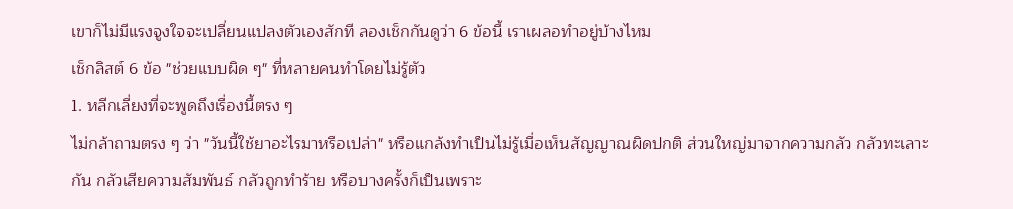เขาก็ไม่มีแรงจูงใจจะเปลี่ยนแปลงตัวเองสักที ลองเช็กกันดูว่า 6 ข้อนี้ เราเผลอทำอยู่บ้างไหม
เช็กลิสต์ 6 ข้อ "ช่วยแบบผิด ๆ" ที่หลายคนทำโดยไม่รู้ตัว
1. หลีกเลี่ยงที่จะพูดถึงเรื่องนี้ตรง ๆ
ไม่กล้าถามตรง ๆ ว่า "วันนี้ใช้ยาอะไรมาหรือเปล่า" หรือแกล้งทำเป็นไม่รู้เมื่อเห็นสัญญาณผิดปกติ ส่วนใหญ่มาจากความกลัว กลัวทะเลาะกัน กลัวเสียความสัมพันธ์ กลัวถูกทำร้าย หรือบางครั้งก็เป็นเพราะ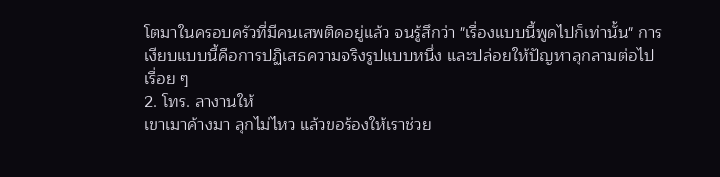โตมาในครอบครัวที่มีคนเสพติดอยู่แล้ว จนรู้สึกว่า "เรื่องแบบนี้พูดไปก็เท่านั้น" การเงียบแบบนี้คือการปฏิเสธความจริงรูปแบบหนึ่ง และปล่อยให้ปัญหาลุกลามต่อไปเรื่อย ๆ
2. โทร. ลางานให้
เขาเมาค้างมา ลุกไม่ไหว แล้วขอร้องให้เราช่วย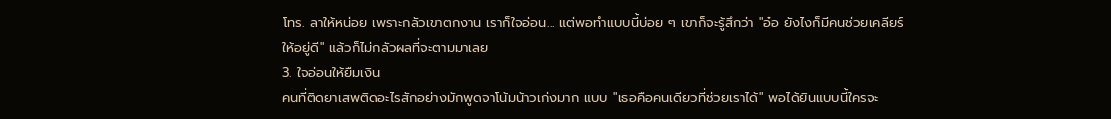โทร. ลาให้หน่อย เพราะกลัวเขาตกงาน เราก็ใจอ่อน... แต่พอทำแบบนี้บ่อย ๆ เขาก็จะรู้สึกว่า "อ๋อ ยังไงก็มีคนช่วยเคลียร์ให้อยู่ดี" แล้วก็ไม่กลัวผลที่จะตามมาเลย
3. ใจอ่อนให้ยืมเงิน
คนที่ติดยาเสพติดอะไรสักอย่างมักพูดจาโน้มน้าวเก่งมาก แบบ "เธอคือคนเดียวที่ช่วยเราได้" พอได้ยินแบบนี้ใครจะ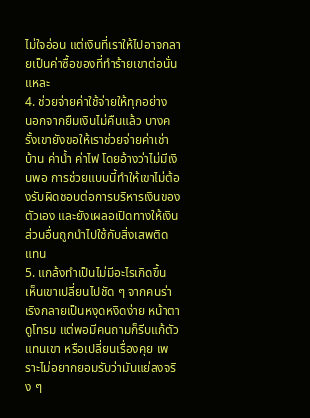ไม่ใจอ่อน แต่เงินที่เราให้ไปอาจกลายเป็นค่าซื้อของที่ทำร้ายเขาต่อนั่นแหละ
4. ช่วยจ่ายค่าใช้จ่ายให้ทุกอย่าง
นอกจากยืมเงินไม่คืนแล้ว บางครั้งเขายังขอให้เราช่วยจ่ายค่าเช่าบ้าน ค่าน้ำ ค่าไฟ โดยอ้างว่าไม่มีเงินพอ การช่วยแบบนี้ทำให้เขาไม่ต้องรับผิดชอบต่อการบริหารเงินของตัวเอง และยังเผลอเปิดทางให้เงินส่วนอื่นถูกนำไปใช้กับสิ่งเสพติดแทน
5. แกล้งทำเป็นไม่มีอะไรเกิดขึ้น
เห็นเขาเปลี่ยนไปชัด ๆ จากคนร่าเริงกลายเป็นหงุดหงิดง่าย หน้าตาดูโทรม แต่พอมีคนถามก็รีบแก้ตัวแทนเขา หรือเปลี่ยนเรื่องคุย เพราะไม่อยากยอมรับว่ามันแย่ลงจริง ๆ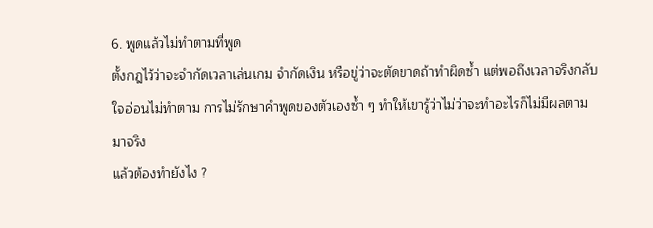6. พูดแล้วไม่ทำตามที่พูด
ตั้งกฎไว้ว่าจะจำกัดเวลาเล่นเกม จำกัดเงิน หรือขู่ว่าจะตัดขาดถ้าทำผิดซ้ำ แต่พอถึงเวลาจริงกลับใจอ่อนไม่ทำตาม การไม่รักษาคำพูดของตัวเองซ้ำ ๆ ทำให้เขารู้ว่าไม่ว่าจะทำอะไรก็ไม่มีผลตามมาจริง
แล้วต้องทำยังไง ?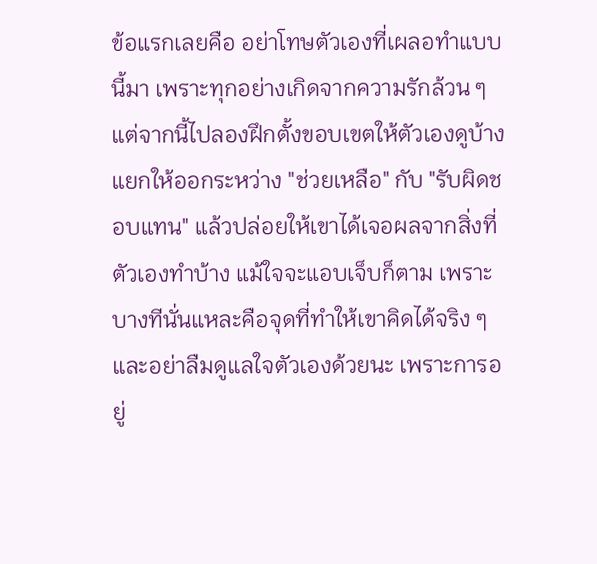ข้อแรกเลยคือ อย่าโทษตัวเองที่เผลอทำแบบนี้มา เพราะทุกอย่างเกิดจากความรักล้วน ๆ แต่จากนี้ไปลองฝึกตั้งขอบเขตให้ตัวเองดูบ้าง แยกให้ออกระหว่าง "ช่วยเหลือ" กับ "รับผิดชอบแทน" แล้วปล่อยให้เขาได้เจอผลจากสิ่งที่ตัวเองทำบ้าง แม้ใจจะแอบเจ็บก็ตาม เพราะบางทีนั่นแหละคือจุดที่ทำให้เขาคิดได้จริง ๆ
และอย่าลืมดูแลใจตัวเองด้วยนะ เพราะการอยู่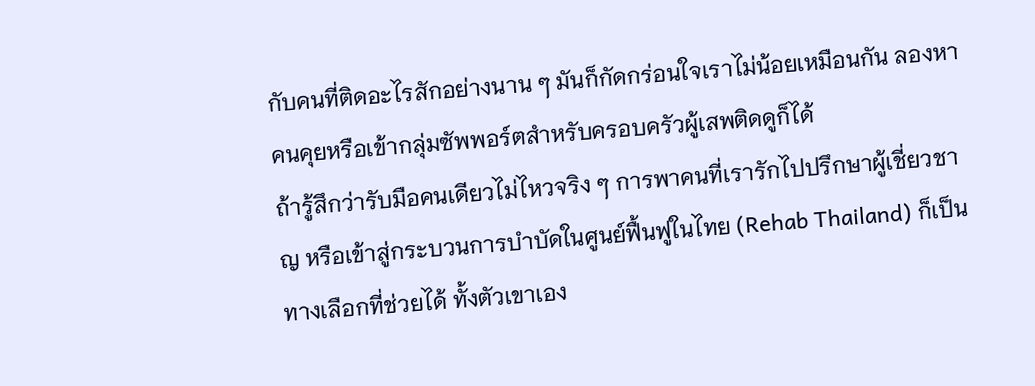กับคนที่ติดอะไรสักอย่างนาน ๆ มันก็กัดกร่อนใจเราไม่น้อยเหมือนกัน ลองหาคนคุยหรือเข้ากลุ่มซัพพอร์ตสำหรับครอบครัวผู้เสพติดดูก็ได้
ถ้ารู้สึกว่ารับมือคนเดียวไม่ไหวจริง ๆ การพาคนที่เรารักไปปรึกษาผู้เชี่ยวชาญ หรือเข้าสู่กระบวนการบำบัดในศูนย์ฟื้นฟูในไทย (Rehab Thailand) ก็เป็นทางเลือกที่ช่วยได้ ทั้งตัวเขาเอง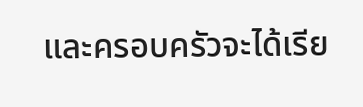และครอบครัวจะได้เรีย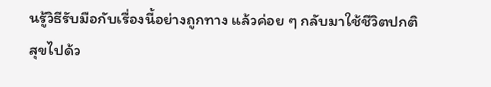นรู้วิธีรับมือกับเรื่องนี้อย่างถูกทาง แล้วค่อย ๆ กลับมาใช้ชีวิตปกติสุขไปด้ว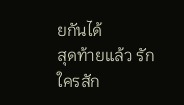ยกันได้
สุดท้ายแล้ว รักใครสัก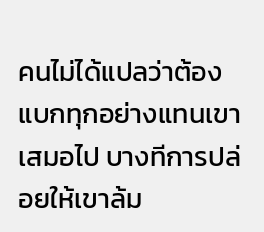คนไม่ได้แปลว่าต้องแบกทุกอย่างแทนเขาเสมอไป บางทีการปล่อยให้เขาล้ม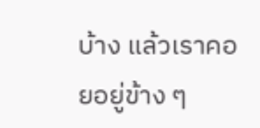บ้าง แล้วเราคอยอยู่ข้าง ๆ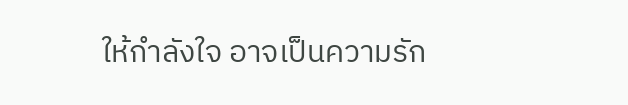ให้กำลังใจ อาจเป็นความรัก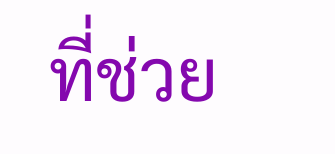ที่ช่วย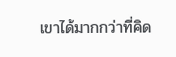เขาได้มากกว่าที่คิด